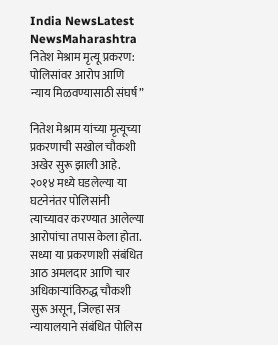India NewsLatest NewsMaharashtra
नितेश मेश्राम मृत्यू प्रकरण: पोलिसांवर आरोप आणि न्याय मिळवण्यासाठी संघर्ष”

नितेश मेश्राम यांच्या मृत्यूच्या प्रकरणाची सखोल चौकशी अखेर सुरू झाली आहे. २०१४ मध्ये घडलेल्या या घटनेनंतर पोलिसांनी त्याच्यावर करण्यात आलेल्या आरोपांचा तपास केला होता. सध्या या प्रकरणाशी संबंधित आठ अमलदार आणि चार अधिकाऱ्यांविरुद्ध चौकशी सुरू असून, जिल्हा सत्र न्यायालयाने संबंधित पोलिस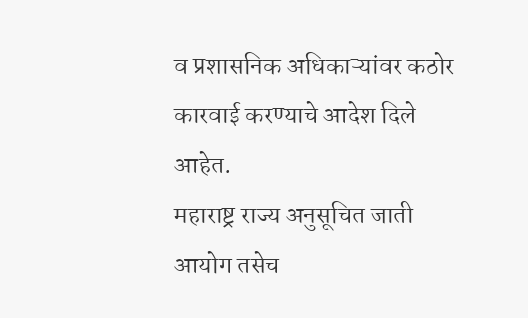व प्रशासनिक अधिकाऱ्यांवर कठोर कारवाई करण्याचे आदेश दिले आहेत.
महाराष्ट्र राज्य अनुसूचित जाती आयोग तसेच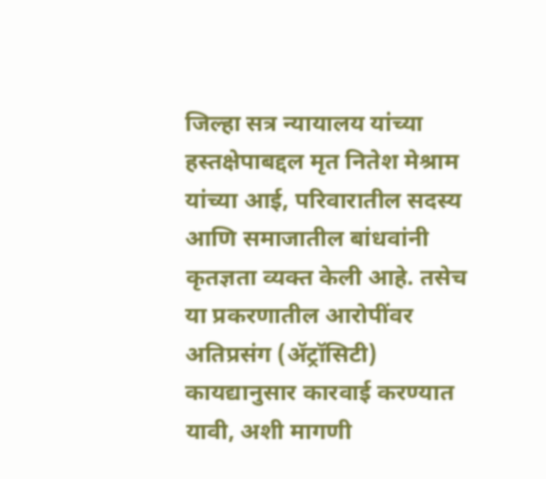जिल्हा सत्र न्यायालय यांच्या हस्तक्षेपाबद्दल मृत नितेश मेश्राम यांच्या आई, परिवारातील सदस्य आणि समाजातील बांधवांनी कृतज्ञता व्यक्त केली आहे. तसेच या प्रकरणातील आरोपींवर अतिप्रसंग (ॲट्रॉसिटी) कायद्यानुसार कारवाई करण्यात यावी, अशी मागणी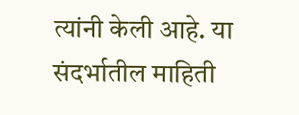त्यांनी केली आहे. या संदर्भातील माहिती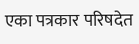एका पत्रकार परिषदेत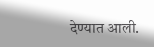देण्यात आली.